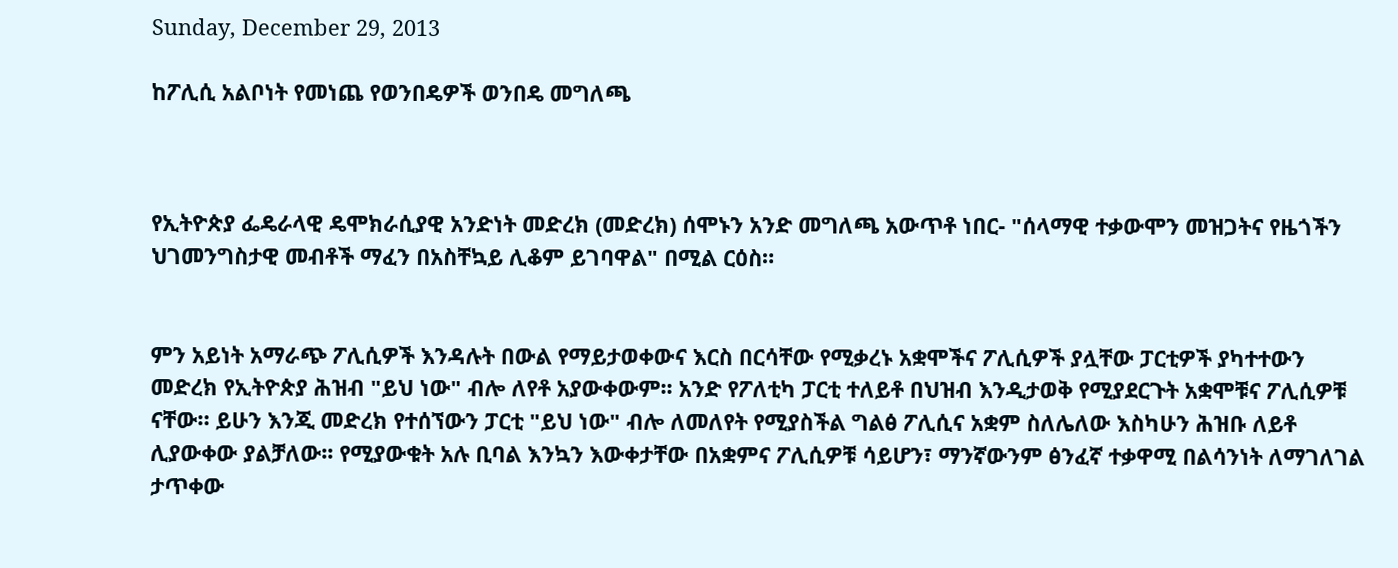Sunday, December 29, 2013

ከፖሊሲ አልቦነት የመነጨ የወንበዴዎች ወንበዴ መግለጫ



የኢትዮጵያ ፌዴራላዊ ዴሞክራሲያዊ አንድነት መድረክ (መድረክ) ሰሞኑን አንድ መግለጫ አውጥቶ ነበር- "ሰላማዊ ተቃውሞን መዝጋትና የዜጎችን ህገመንግስታዊ መብቶች ማፈን በአስቸኳይ ሊቆም ይገባዋል" በሚል ርዕስ።


ምን አይነት አማራጭ ፖሊሲዎች እንዳሉት በውል የማይታወቀውና እርስ በርሳቸው የሚቃረኑ አቋሞችና ፖሊሲዎች ያሏቸው ፓርቲዎች ያካተተውን መድረክ የኢትዮጵያ ሕዝብ "ይህ ነው" ብሎ ለየቶ አያውቀውም፡፡ አንድ የፖለቲካ ፓርቲ ተለይቶ በህዝብ እንዲታወቅ የሚያደርጉት አቋሞቹና ፖሊሲዎቹ ናቸው። ይሁን እንጂ መድረክ የተሰኘውን ፓርቲ "ይህ ነው" ብሎ ለመለየት የሚያስችል ግልፅ ፖሊሲና አቋም ስለሌለው እስካሁን ሕዝቡ ለይቶ ሊያውቀው ያልቻለው፡፡ የሚያውቁት አሉ ቢባል እንኳን እውቀታቸው በአቋምና ፖሊሲዎቹ ሳይሆን፣ ማንኛውንም ፅንፈኛ ተቃዋሚ በልሳንነት ለማገለገል ታጥቀው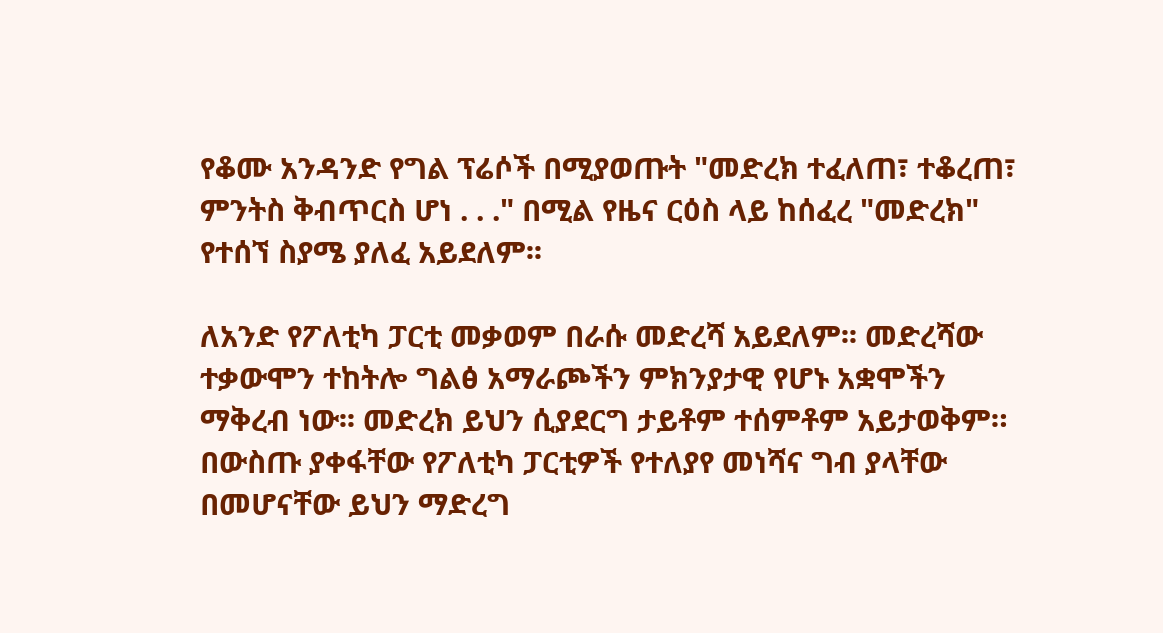የቆሙ አንዳንድ የግል ፕሬሶች በሚያወጡት "መድረክ ተፈለጠ፣ ተቆረጠ፣ ምንትስ ቅብጥርስ ሆነ . . ." በሚል የዜና ርዕስ ላይ ከሰፈረ "መድረክ" የተሰኘ ስያሜ ያለፈ አይደለም፡፡

ለአንድ የፖለቲካ ፓርቲ መቃወም በራሱ መድረሻ አይደለም፡፡ መድረሻው ተቃውሞን ተከትሎ ግልፅ አማራጮችን ምክንያታዊ የሆኑ አቋሞችን ማቅረብ ነው፡፡ መድረክ ይህን ሲያደርግ ታይቶም ተሰምቶም አይታወቅም። በውስጡ ያቀፋቸው የፖለቲካ ፓርቲዎች የተለያየ መነሻና ግብ ያላቸው በመሆናቸው ይህን ማድረግ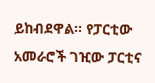ይከብደዋል። የፓርቲው አመራሮች ገዢው ፓርቲና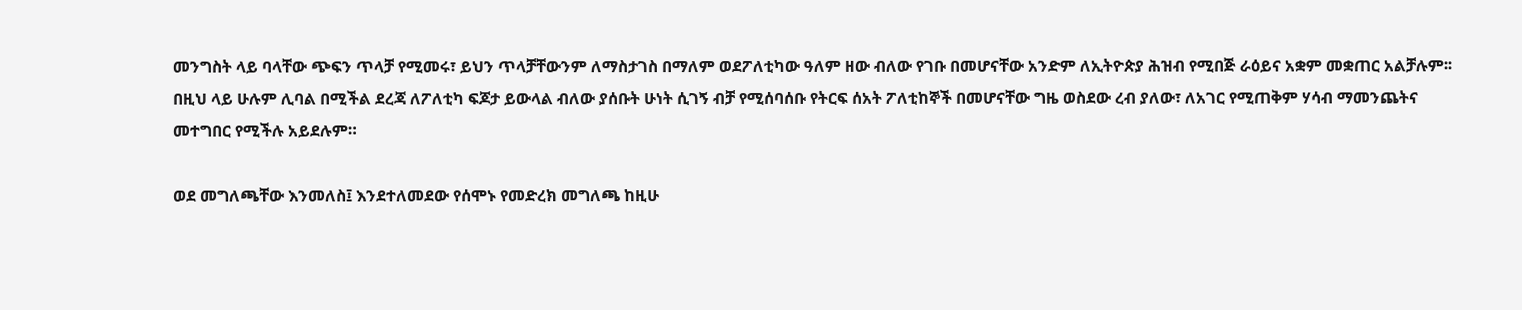መንግስት ላይ ባላቸው ጭፍን ጥላቻ የሚመሩ፣ ይህን ጥላቻቸውንም ለማስታገስ በማለም ወደፖለቲካው ዓለም ዘው ብለው የገቡ በመሆናቸው አንድም ለኢትዮጵያ ሕዝብ የሚበጅ ራዕይና አቋም መቋጠር አልቻሉም፡፡ በዚህ ላይ ሁሉም ሊባል በሚችል ደረጃ ለፖለቲካ ፍጆታ ይውላል ብለው ያሰቡት ሁነት ሲገኝ ብቻ የሚሰባሰቡ የትርፍ ሰአት ፖለቲከኞች በመሆናቸው ግዜ ወስደው ረብ ያለው፣ ለአገር የሚጠቅም ሃሳብ ማመንጨትና መተግበር የሚችሉ አይደሉም።

ወደ መግለጫቸው እንመለስ፤ እንደተለመደው የሰሞኑ የመድረክ መግለጫ ከዚሁ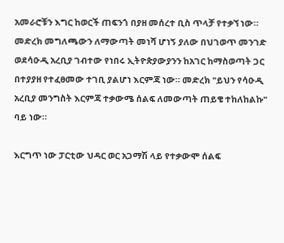አመራሮቹን እግር ከወርች ጠፍንጎ በያዘ መሰረተ ቢስ ጥላቻ የተቃኘ ነው። መድረክ መግለጫውን ለማውጣት መነሻ ሆነኝ ያለው በህገወጥ መንገድ ወደሳዑዲ አረቢያ ገብተው የነበሩ ኢትዮጵያውያንን ከአገር ከማስወጣት ጋር በተያያዘ የተፈፀመው ተገቢ ያልሆነ እርምጃ ነው። መድረክ "ይህን የሳዑዲ አረቢያ መንግስት እርምጃ ተቃውሜ ሰልፍ ለመውጣት ጠይቄ ተከለከልኩ" ባይ ነው።

እርግጥ ነው ፓርቲው ህዳር ወር አጋማሽ ላይ የተቃውሞ ሰልፍ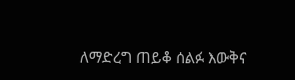ለማድረግ ጠይቆ ሰልፉ እውቅና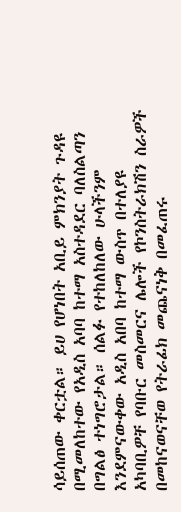ሳይሰጠው ቀርቷል። ይሀ የሆነበት አቢይ ምክንያት ጉዳዩ በሚመለከተው የአዲስ አባባ ከተማ አስተዳደር ባለስልጣን በግልፅ ተነግሮታል። ሰልፉ የተከለከለው ሁላችንም እንደምናውቀው አዲስ አበባ ከተማ ውስጥ በተለያዩ አካባቢዎቸ የባቡር መስመርና ሌሎች የኮንስትራክሽን ስራዎች በመከናወናቸወ የትራፊክ መጨናነቅ በመፈጠሩ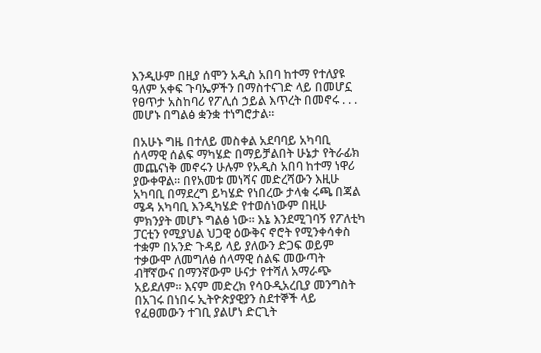እንዲሁም በዚያ ሰሞን አዲስ አበባ ከተማ የተለያዩ ዓለም አቀፍ ጉባኤዎችን በማስተናገድ ላይ በመሆኗ የፀጥታ አስከባሪ የፖሊሰ ኃይል እጥረት በመኖሩ . . . መሆኑ በግልፅ ቋንቋ ተነግሮታል።

በአሁኑ ግዜ በተለይ መስቀል አደባባይ አካባቢ ሰላማዊ ሰልፍ ማካሄድ በማይቻልበት ሁኔታ የትራፊክ መጨናነቅ መኖሩን ሁሉም የአዲስ አበባ ከተማ ነዋሪ ያውቀዋል፡፡ በየአመቱ መነሻና መድረሻውን እዚሁ አካባቢ በማደረግ ይካሄድ የነበረው ታላቁ ሩጫ በጃል ሜዳ አካባቢ እንዲካሄድ የተወሰነውም በዚሁ ምክንያት መሆኑ ግልፅ ነው። እኔ እንደሚገባኝ የፖለቲካ ፓርቲን የሚያህል ህጋዊ ዕውቅና ኖሮት የሚንቀሳቀስ ተቋም በአንድ ጉዳይ ላይ ያለውን ድጋፍ ወይም ተቃውሞ ለመግለፅ ሰላማዊ ሰልፍ መውጣት ብቸኛውና በማንኛውም ሁናታ የተሻለ አማራጭ አይደለም፡፡ እናም መድረክ የሳዑዲአረቢያ መንግስት በአገሩ በነበሩ ኢትዮጵያዊያን ስደተኞች ላይ የፈፀመውን ተገቢ ያልሆነ ድርጊት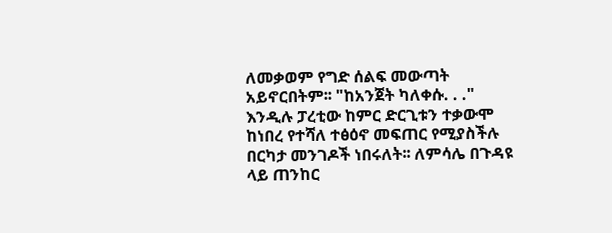ለመቃወም የግድ ሰልፍ መውጣት አይኖርበትም፡፡ "ከአንጀት ካለቀሱ. . ." እንዲሉ ፓረቲው ከምር ድርጊቱን ተቃውሞ ከነበረ የተሻለ ተፅዕኖ መፍጠር የሚያስችሉ በርካታ መንገዶች ነበሩለት፡፡ ለምሳሌ በጉዳዩ ላይ ጠንከር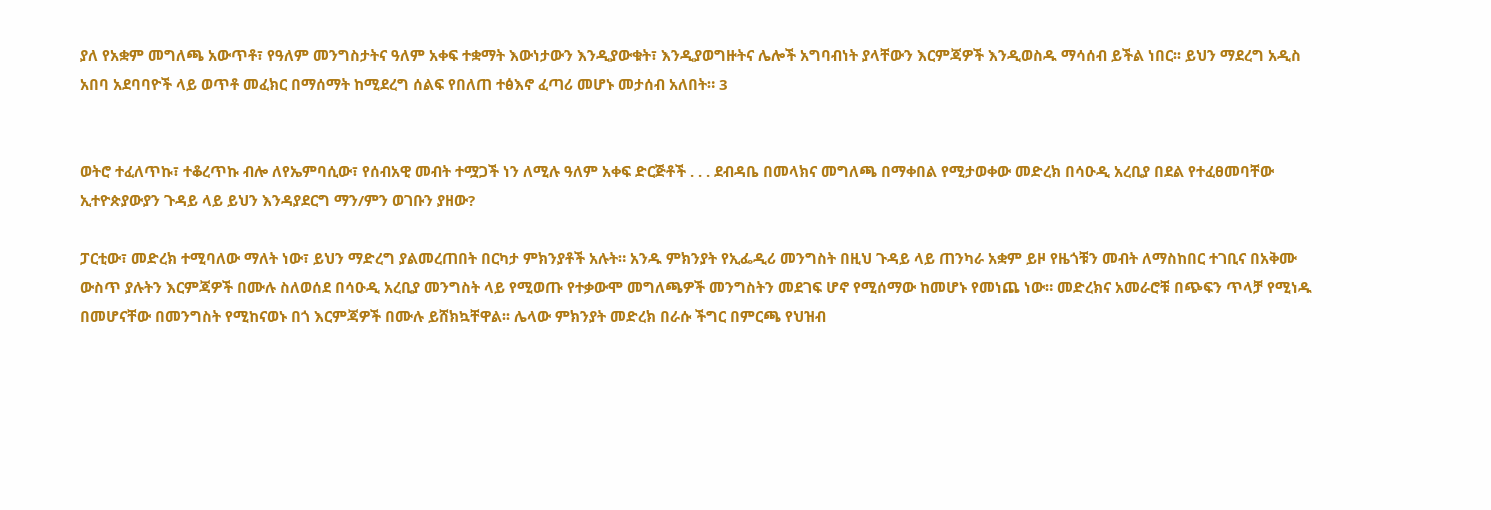ያለ የአቋም መግለጫ አውጥቶ፣ የዓለም መንግስታትና ዓለም አቀፍ ተቋማት እውነታውን እንዲያውቁት፣ እንዲያወግዙትና ሌሎች አግባብነት ያላቸውን እርምጃዎች እንዲወስዱ ማሳሰብ ይችል ነበር፡፡ ይህን ማደረግ አዲስ አበባ አደባባዮች ላይ ወጥቶ መፈክር በማሰማት ከሚደረግ ሰልፍ የበለጠ ተፅእኖ ፈጣሪ መሆኑ መታሰብ አለበት። 3


ወትሮ ተፈለጥኩ፣ ተቆረጥኩ ብሎ ለየኤምባሲው፣ የሰብአዊ መብት ተሟጋች ነን ለሚሉ ዓለም አቀፍ ድርጅቶች . . . ደብዳቤ በመላክና መግለጫ በማቀበል የሚታወቀው መድረክ በሳዑዲ አረቢያ በደል የተፈፀመባቸው ኢተዮጵያውያን ጉዳይ ላይ ይህን እንዳያደርግ ማን/ምን ወገቡን ያዘው?

ፓርቲው፣ መድረክ ተሚባለው ማለት ነው፣ ይህን ማድረግ ያልመረጠበት በርካታ ምክንያቶች አሉት። አንዱ ምክንያት የኢፌዲሪ መንግስት በዚህ ጉዳይ ላይ ጠንካራ አቋም ይዞ የዜጎቹን መብት ለማስከበር ተገቢና በአቅሙ ውስጥ ያሉትን እርምጃዎች በሙሉ ስለወሰደ በሳዑዲ አረቢያ መንግስት ላይ የሚወጡ የተቃውሞ መግለጫዎች መንግስትን መደገፍ ሆኖ የሚሰማው ከመሆኑ የመነጨ ነው። መድረክና አመራሮቹ በጭፍን ጥላቻ የሚነዱ በመሆናቸው በመንግስት የሚከናወኑ በጎ እርምጃዎች በሙሉ ይሸክኳቸዋል፡፡ ሌላው ምክንያት መድረክ በራሱ ችግር በምርጫ የህዝብ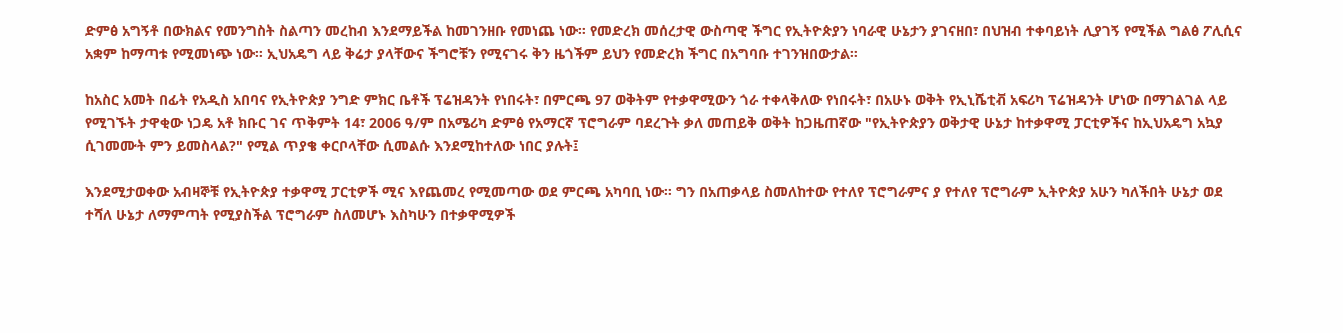ድምፅ አግኝቶ በውክልና የመንግስት ስልጣን መረከብ እንደማይችል ከመገንዘቡ የመነጨ ነው። የመድረክ መሰረታዊ ውስጣዊ ችግር የኢትዮጵያን ነባራዊ ሁኔታን ያገናዘበ፣ በህዝብ ተቀባይነት ሊያገኝ የሚችል ግልፅ ፖሊሲና አቋም ከማጣቱ የሚመነጭ ነው፡፡ ኢህአዴግ ላይ ቅሬታ ያላቸውና ችግሮቹን የሚናገሩ ቅን ዜጎችም ይህን የመድረክ ችግር በአግባቡ ተገንዝበውታል።

ከአስር አመት በፊት የአዲስ አበባና የኢትዮጵያ ንግድ ምክር ቤቶች ፕሬዝዳንት የነበሩት፣ በምርጫ 97 ወቅትም የተቃዋሚውን ጎራ ተቀላቅለው የነበሩት፣ በአሁኑ ወቅት የኢኒሼቲቭ አፍሪካ ፕሬዝዳንት ሆነው በማገልገል ላይ የሚገኙት ታዋቂው ነጋዴ አቶ ክቡር ገና ጥቅምት 14፣ 2006 ዓ/ም በአሜሪካ ድምፅ የአማርኛ ፕሮግራም ባደረጉት ቃለ መጠይቅ ወቅት ከጋዜጠኛው "የኢትዮጵያን ወቅታዊ ሁኔታ ከተቃዋሚ ፓርቲዎችና ከኢህአዴግ አኳያ ሲገመሙት ምን ይመስላል?" የሚል ጥያቄ ቀርቦላቸው ሲመልሱ እንደሚከተለው ነበር ያሉት፤

እንደሚታወቀው አብዛኞቹ የኢትዮጵያ ተቃዋሚ ፓርቲዎች ሚና እየጨመረ የሚመጣው ወደ ምርጫ አካባቢ ነው፡፡ ግን በአጠቃላይ ስመለከተው የተለየ ፕሮግራምና ያ የተለየ ፕሮግራም ኢትዮጵያ አሁን ካለችበት ሁኔታ ወደ ተሻለ ሁኔታ ለማምጣት የሚያስችል ፕሮግራም ስለመሆኑ እስካሁን በተቃዋሚዎች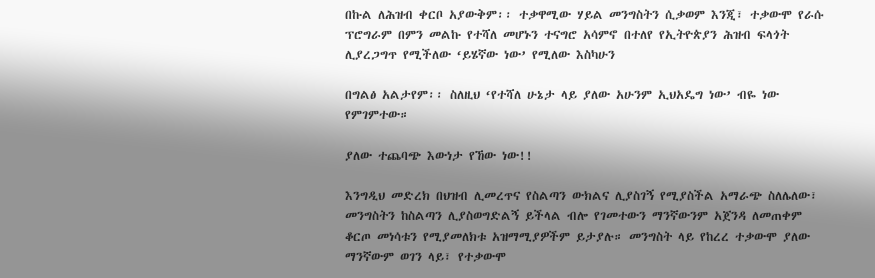በኩል ለሕዝብ ቀርቦ አያውቅም፡፡ ተቃዋሚው ሃይል መንግስትን ሲቃወም እንጂ፣ ተቃውሞ የራሱ ፕሮግራም በምን መልኩ የተሻለ መሆኑን ተናግሮ አሳምኖ በተለየ የኢትዮጵያን ሕዝብ ፍላጎት ሊያረጋግጥ የሚችለው ‘ይሄኛው ነው’ የሚለው እስካሁን

በግልፅ አልታየም፡፡ ስለዚህ ‘የተሻለ ሁኔታ ላይ ያለው አሁንም ኢህአዴግ ነው’ ብዬ ነው የምገምተው።

ያለው ተጨባጭ እውነታ የኸው ነው!!

እንግዲህ መድረክ በህዝብ ሊመረጥና የስልጣን ውክልና ሊያስገኝ የሚያስችል አማራጭ ስለሌለው፣ መንግስትን ከስልጣን ሊያስወግድልኝ ይችላል ብሎ የገመተውን ማንኛውንም አጀንዳ ለመጠቀም ቆርጦ መነሳቱን የሚያመለክቱ አዝማሚያዎችም ይታያሉ። መንግስት ላይ የከረረ ተቃውሞ ያለው ማንኛውም ወገን ላይ፣ የተቃውሞ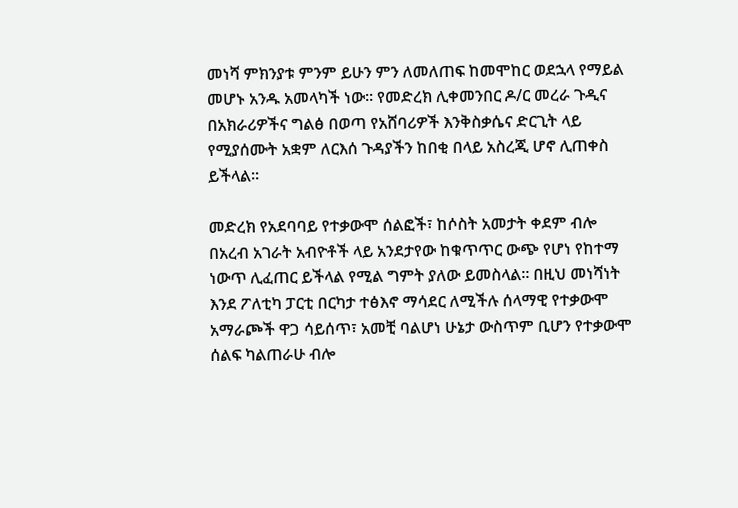መነሻ ምክንያቱ ምንም ይሁን ምን ለመለጠፍ ከመሞከር ወደኋላ የማይል መሆኑ አንዱ አመላካች ነው። የመድረክ ሊቀመንበር ዶ/ር መረራ ጉዲና በአክራሪዎችና ግልፅ በወጣ የአሸባሪዎች እንቅስቃሴና ድርጊት ላይ የሚያሰሙት አቋም ለርእሰ ጉዳያችን ከበቂ በላይ አስረጂ ሆኖ ሊጠቀስ ይችላል፡፡

መድረክ የአደባባይ የተቃውሞ ሰልፎች፣ ከሶስት አመታት ቀደም ብሎ በአረብ አገራት አብዮቶች ላይ አንደታየው ከቁጥጥር ውጭ የሆነ የከተማ ነውጥ ሊፈጠር ይችላል የሚል ግምት ያለው ይመስላል። በዚህ መነሻነት እንደ ፖለቲካ ፓርቲ በርካታ ተፅእኖ ማሳደር ለሚችሉ ሰላማዊ የተቃውሞ አማራጮች ዋጋ ሳይሰጥ፣ አመቺ ባልሆነ ሁኔታ ውስጥም ቢሆን የተቃውሞ ሰልፍ ካልጠራሁ ብሎ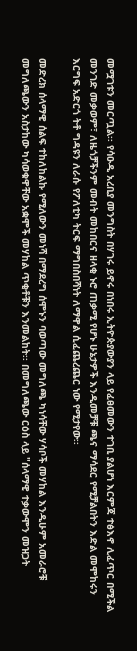መሟገቱን መርጧል፡፡ የሳዑዲ አረቢያ መንግስት በሃገሩ ይኖሩ በነበሩ ኢትዮጵያውያን ላይ የፈፀመውን ተገቢ ያልሆነ እርምጃ ተፅእኖ ሊፈጥር በሚችል መንገድ መቃወም፣ ለዜጎቻችንም መብት መከበርና ዘላቂ ኑሮ ጠቃሚ የሆኑ ሁኔታዎች እንዲመቻቹ ጫና ማሳደር የሚቻልበትን እድል መሞከሩን እርግፍ አድርጎ ትቶ ግዳዩን ለራሱ የፖለቲካ ትርፍ ማግበስበሻነት ለማዋል ሲፈጨረጨር ነው የሚታየው፡፡

መድረክ ሰላማዊ ሰልፍ ተከለከልኩ የሚለውን መነሻ በማደረግ ሰሞኑን ባወጣው መግለጫ ካነሳቸው ሃሳቦች መሃከል እንዲሁም አመራሮቹ መግለጫውን አስታከው ካሳወቁዋቸው አቋሞች መሃከል ጥቂቶቹን እንመልከት፡፡ በመግለጫው ርዕስ ላይ "ሰላማዊ ተቃውሞን መዝጋት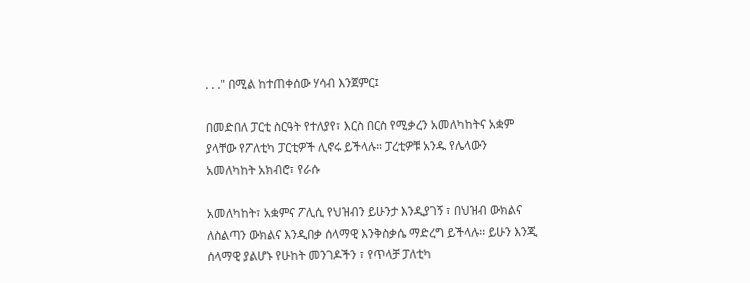. . ." በሚል ከተጠቀሰው ሃሳብ እንጀምር፤

በመድበለ ፓርቲ ስርዓት የተለያየ፣ እርስ በርስ የሚቃረን አመለካከትና አቋም ያላቸው የፖለቲካ ፓርቲዎች ሊኖሩ ይችላሉ። ፓረቲዎቹ አንዱ የሌላውን አመለካከት አክብሮ፣ የራሱ

አመለካከት፣ አቋምና ፖሊሲ የህዝብን ይሁንታ እንዲያገኝ ፣ በህዝብ ውክልና ለስልጣን ውክልና እንዲበቃ ሰላማዊ እንቅስቃሴ ማድረግ ይችላሉ፡፡ ይሁን እንጂ ሰላማዊ ያልሆኑ የሁከት መንገዶችን ፣ የጥላቻ ፓለቲካ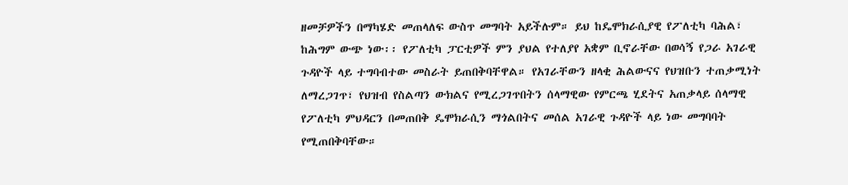ዘመቻዎችን በማካሄድ መጠላለፍ ውስጥ መግባት አይችሉም። ይህ ከዴሞክራሲያዊ የፖለቲካ ባሕል፣ ከሕግም ውጭ ነው፡፡ የፖለቲካ ፓርቲዎች ምን ያህል የተለያየ አቋም ቢኖራቸው በወሳኝ የጋራ አገራዊ ጉዳዮች ላይ ተግባብተው መስራት ይጠበቅባቸዋል። የአገራቸውን ዘላቂ ሕልውናና የህዝቡን ተጠቃሚነት ለማረጋገጥ፣ የህዝብ የስልጣን ውክልና የሚረጋገጥበትን ሰላማዊው የምርጫ ሂደትና አጠቃላይ ሰላማዊ የፖለቲካ ምህዳርን በመጠበቅ ዴሞክራሲን ማጎልበትና መሰል አገራዊ ጉዳዮች ላይ ነው መግባባት የሚጠበቅባቸው።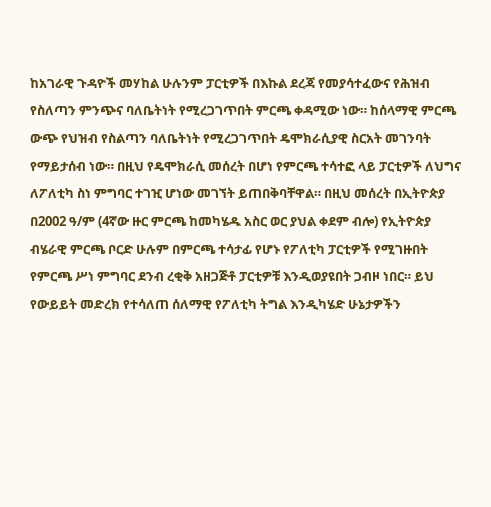ከአገራዊ ጉዳዮች መሃከል ሁሉንም ፓርቲዎች በእኩል ደረጃ የመያሳተፈውና የሕዝብ የስለጣን ምንጭና ባለቤትነት የሚረጋገጥበት ምርጫ ቀዳሚው ነው። ከሰላማዊ ምርጫ ውጭ የህዝብ የስልጣን ባለቤትነት የሚረጋገጥበት ዴሞክራሲያዊ ስርአት መገንባት የማይታሰብ ነው። በዚህ የዴሞክራሲ መሰረት በሆነ የምርጫ ተሳተፎ ላይ ፓርቲዎች ለህግና ለፖለቲካ ስነ ምግባር ተገዢ ሆነው መገኘት ይጠበቅባቸዋል። በዚህ መሰረት በኢትዮጵያ በ2002 ዓ/ም (4ኛው ዙር ምርጫ ከመካሄዱ አስር ወር ያህል ቀደም ብሎ) የኢትዮጵያ ብሄራዊ ምርጫ ቦርድ ሁሉም በምርጫ ተሳታፊ የሆኑ የፖለቲካ ፓርቲዎች የሚገዙበት የምርጫ ሥነ ምግባር ደንብ ረቂቅ አዘጋጅቶ ፓርቲዎቹ እንዲወያዩበት ጋብዞ ነበር። ይህ የውይይት መድረክ የተሳለጠ ሰለማዊ የፖለቲካ ትግል እንዲካሄድ ሁኔታዎችን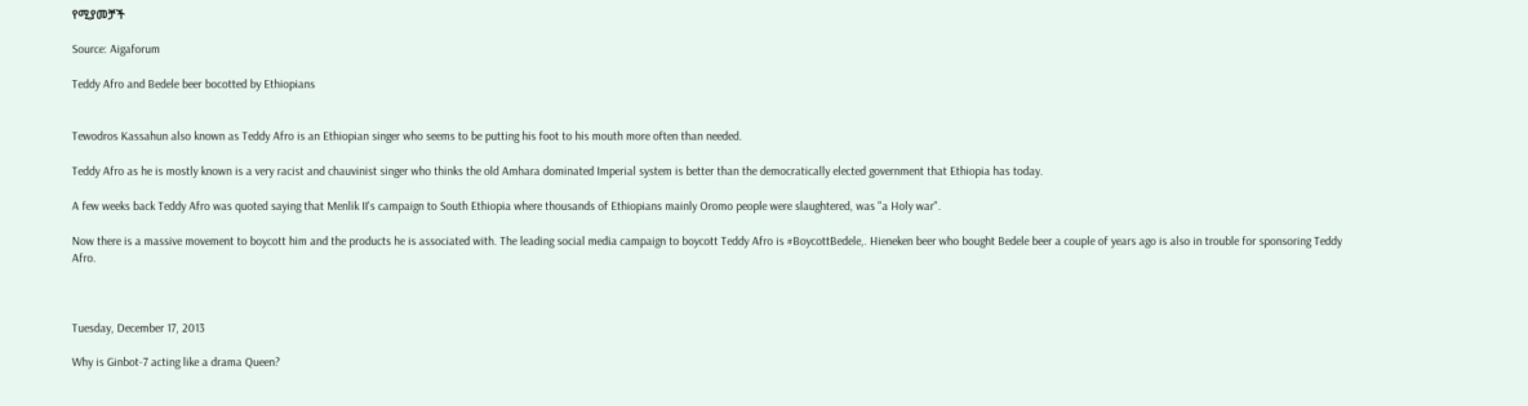የሚያመቻች

Source: Aigaforum

Teddy Afro and Bedele beer bocotted by Ethiopians


Tewodros Kassahun also known as Teddy Afro is an Ethiopian singer who seems to be putting his foot to his mouth more often than needed.

Teddy Afro as he is mostly known is a very racist and chauvinist singer who thinks the old Amhara dominated Imperial system is better than the democratically elected government that Ethiopia has today.

A few weeks back Teddy Afro was quoted saying that Menlik II's campaign to South Ethiopia where thousands of Ethiopians mainly Oromo people were slaughtered, was "a Holy war".

Now there is a massive movement to boycott him and the products he is associated with. The leading social media campaign to boycott Teddy Afro is #BoycottBedele,. Hieneken beer who bought Bedele beer a couple of years ago is also in trouble for sponsoring Teddy Afro.



Tuesday, December 17, 2013

Why is Ginbot-7 acting like a drama Queen?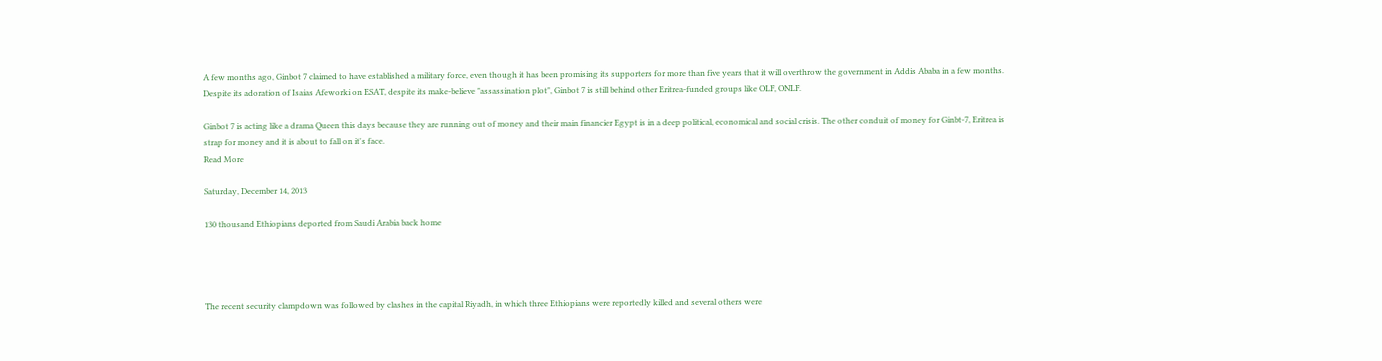A few months ago, Ginbot 7 claimed to have established a military force, even though it has been promising its supporters for more than five years that it will overthrow the government in Addis Ababa in a few months. Despite its adoration of Isaias Afeworki on ESAT, despite its make-believe "assassination plot", Ginbot 7 is still behind other Eritrea-funded groups like OLF, ONLF.

Ginbot 7 is acting like a drama Queen this days because they are running out of money and their main financier Egypt is in a deep political, economical and social crisis. The other conduit of money for Ginbt-7, Eritrea is strap for money and it is about to fall on it's face.
Read More

Saturday, December 14, 2013

130 thousand Ethiopians deported from Saudi Arabia back home




The recent security clampdown was followed by clashes in the capital Riyadh, in which three Ethiopians were reportedly killed and several others were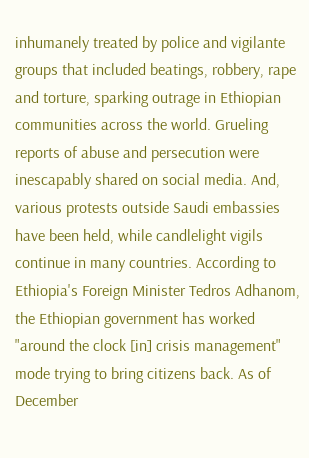inhumanely treated by police and vigilante groups that included beatings, robbery, rape and torture, sparking outrage in Ethiopian communities across the world. Grueling reports of abuse and persecution were inescapably shared on social media. And, various protests outside Saudi embassies have been held, while candlelight vigils continue in many countries. According to Ethiopia's Foreign Minister Tedros Adhanom, the Ethiopian government has worked "around the clock [in] crisis management" mode trying to bring citizens back. As of December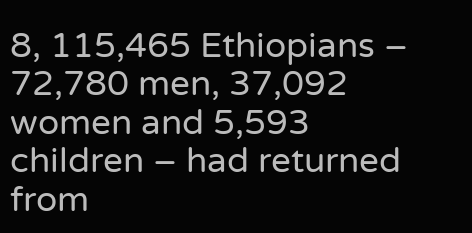8, 115,465 Ethiopians – 72,780 men, 37,092 women and 5,593 children – had returned from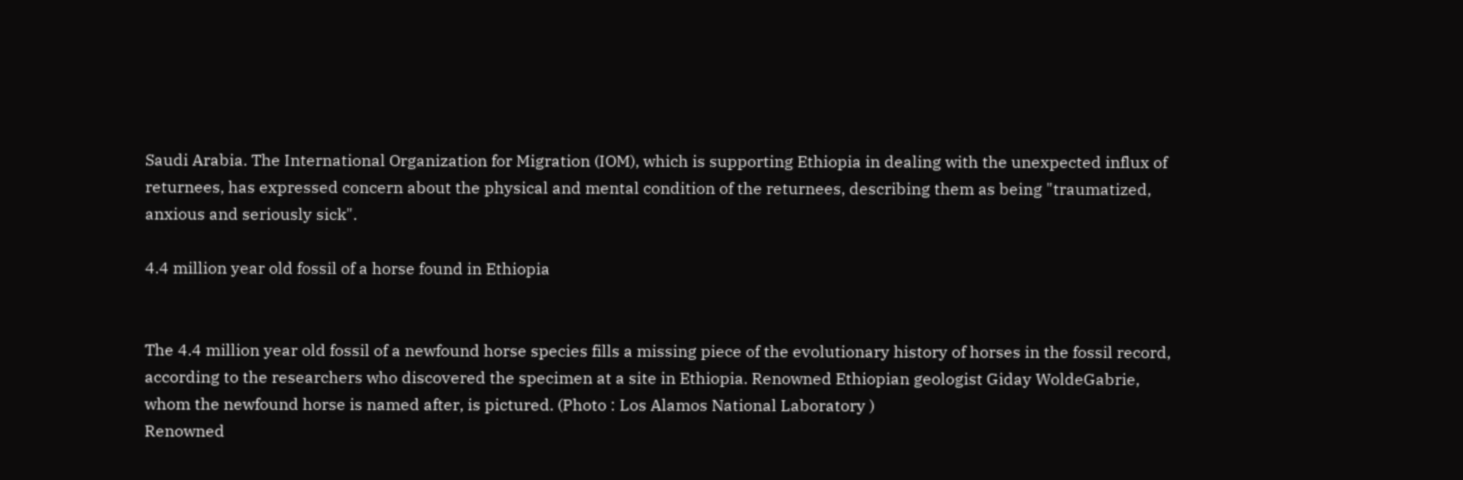Saudi Arabia. The International Organization for Migration (IOM), which is supporting Ethiopia in dealing with the unexpected influx of returnees, has expressed concern about the physical and mental condition of the returnees, describing them as being "traumatized, anxious and seriously sick".

4.4 million year old fossil of a horse found in Ethiopia


The 4.4 million year old fossil of a newfound horse species fills a missing piece of the evolutionary history of horses in the fossil record, according to the researchers who discovered the specimen at a site in Ethiopia. Renowned Ethiopian geologist Giday WoldeGabrie, whom the newfound horse is named after, is pictured. (Photo : Los Alamos National Laboratory )
Renowned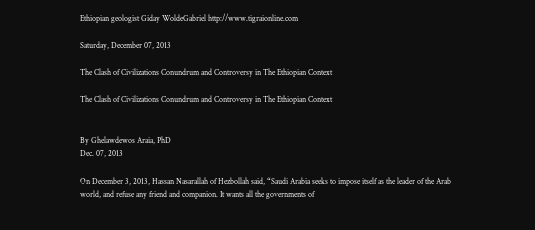Ethiopian geologist Giday WoldeGabriel http://www.tigraionline.com

Saturday, December 07, 2013

The Clash of Civilizations Conundrum and Controversy in The Ethiopian Context

The Clash of Civilizations Conundrum and Controversy in The Ethiopian Context


By Ghelawdewos Araia, PhD
Dec. 07, 2013

On December 3, 2013, Hassan Nasarallah of Hezbollah said, “Saudi Arabia seeks to impose itself as the leader of the Arab world, and refuse any friend and companion. It wants all the governments of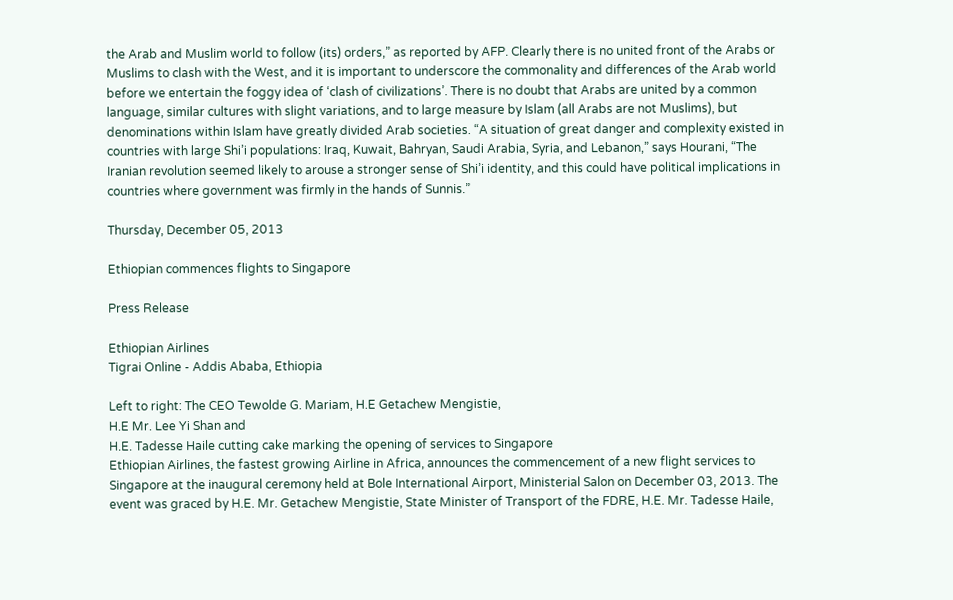the Arab and Muslim world to follow (its) orders,” as reported by AFP. Clearly there is no united front of the Arabs or Muslims to clash with the West, and it is important to underscore the commonality and differences of the Arab world before we entertain the foggy idea of ‘clash of civilizations’. There is no doubt that Arabs are united by a common language, similar cultures with slight variations, and to large measure by Islam (all Arabs are not Muslims), but denominations within Islam have greatly divided Arab societies. “A situation of great danger and complexity existed in countries with large Shi’i populations: Iraq, Kuwait, Bahryan, Saudi Arabia, Syria, and Lebanon,” says Hourani, “The Iranian revolution seemed likely to arouse a stronger sense of Shi’i identity, and this could have political implications in countries where government was firmly in the hands of Sunnis.”

Thursday, December 05, 2013

Ethiopian commences flights to Singapore

Press Release

Ethiopian Airlines
Tigrai Online - Addis Ababa, Ethiopia

Left to right: The CEO Tewolde G. Mariam, H.E Getachew Mengistie,
H.E Mr. Lee Yi Shan and
H.E. Tadesse Haile cutting cake marking the opening of services to Singapore
Ethiopian Airlines, the fastest growing Airline in Africa, announces the commencement of a new flight services to Singapore at the inaugural ceremony held at Bole International Airport, Ministerial Salon on December 03, 2013. The event was graced by H.E. Mr. Getachew Mengistie, State Minister of Transport of the FDRE, H.E. Mr. Tadesse Haile,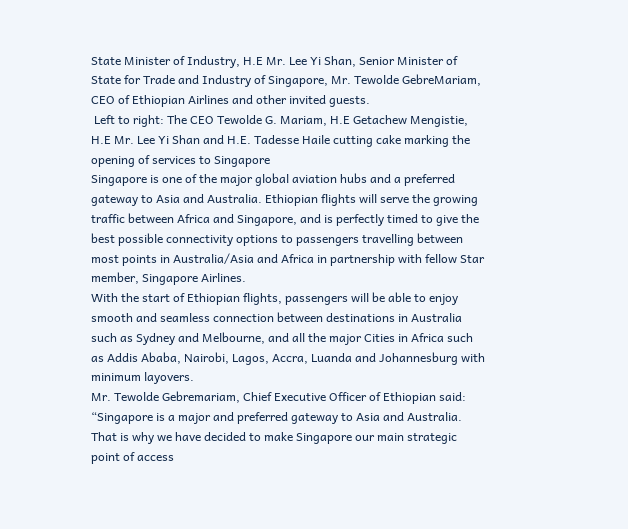State Minister of Industry, H.E Mr. Lee Yi Shan, Senior Minister of State for Trade and Industry of Singapore, Mr. Tewolde GebreMariam, CEO of Ethiopian Airlines and other invited guests.
 Left to right: The CEO Tewolde G. Mariam, H.E Getachew Mengistie, H.E Mr. Lee Yi Shan and H.E. Tadesse Haile cutting cake marking the opening of services to Singapore
Singapore is one of the major global aviation hubs and a preferred gateway to Asia and Australia. Ethiopian flights will serve the growing traffic between Africa and Singapore, and is perfectly timed to give the best possible connectivity options to passengers travelling between most points in Australia/Asia and Africa in partnership with fellow Star member, Singapore Airlines.
With the start of Ethiopian flights, passengers will be able to enjoy smooth and seamless connection between destinations in Australia such as Sydney and Melbourne, and all the major Cities in Africa such as Addis Ababa, Nairobi, Lagos, Accra, Luanda and Johannesburg with minimum layovers.
Mr. Tewolde Gebremariam, Chief Executive Officer of Ethiopian said: “Singapore is a major and preferred gateway to Asia and Australia. That is why we have decided to make Singapore our main strategic point of access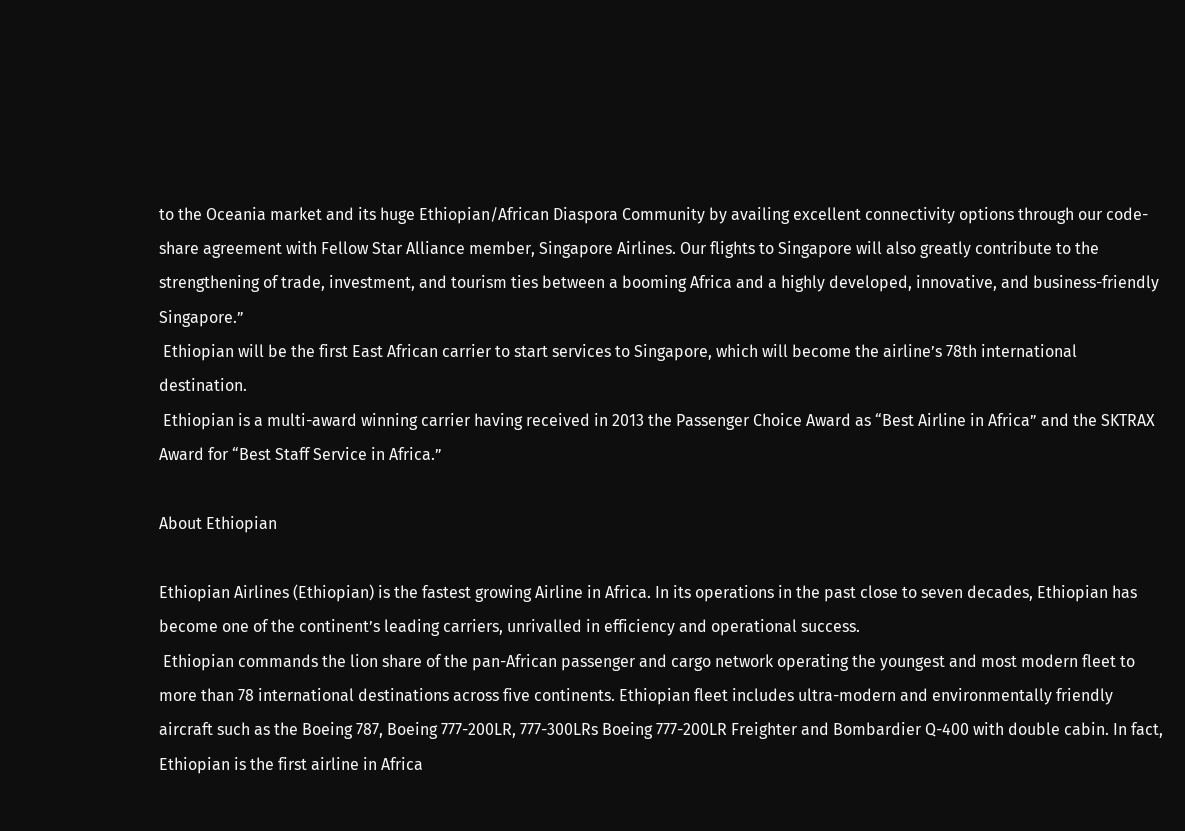to the Oceania market and its huge Ethiopian/African Diaspora Community by availing excellent connectivity options through our code-share agreement with Fellow Star Alliance member, Singapore Airlines. Our flights to Singapore will also greatly contribute to the strengthening of trade, investment, and tourism ties between a booming Africa and a highly developed, innovative, and business-friendly Singapore.”
 Ethiopian will be the first East African carrier to start services to Singapore, which will become the airline’s 78th international destination.
 Ethiopian is a multi-award winning carrier having received in 2013 the Passenger Choice Award as “Best Airline in Africa” and the SKTRAX Award for “Best Staff Service in Africa.”

About Ethiopian

Ethiopian Airlines (Ethiopian) is the fastest growing Airline in Africa. In its operations in the past close to seven decades, Ethiopian has become one of the continent’s leading carriers, unrivalled in efficiency and operational success.
 Ethiopian commands the lion share of the pan-African passenger and cargo network operating the youngest and most modern fleet to more than 78 international destinations across five continents. Ethiopian fleet includes ultra-modern and environmentally friendly aircraft such as the Boeing 787, Boeing 777-200LR, 777-300LRs Boeing 777-200LR Freighter and Bombardier Q-400 with double cabin. In fact, Ethiopian is the first airline in Africa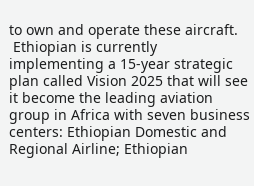to own and operate these aircraft.
 Ethiopian is currently implementing a 15-year strategic plan called Vision 2025 that will see it become the leading aviation group in Africa with seven business centers: Ethiopian Domestic and Regional Airline; Ethiopian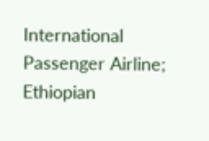International Passenger Airline; Ethiopian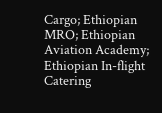Cargo; Ethiopian MRO; Ethiopian Aviation Academy; Ethiopian In-flight Catering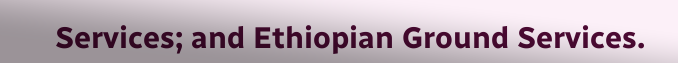Services; and Ethiopian Ground Services.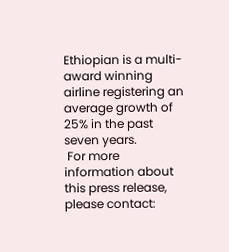Ethiopian is a multi-award winning airline registering an average growth of 25% in the past seven years.
 For more information about this press release, please contact: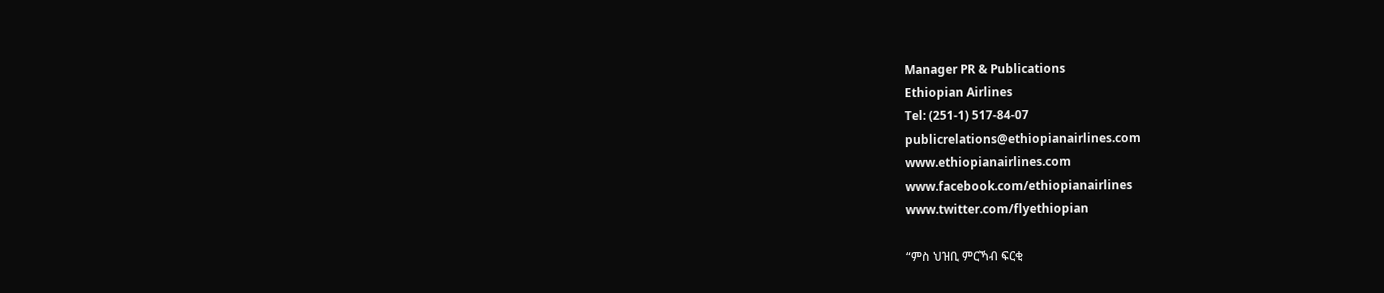Manager PR & Publications
Ethiopian Airlines
Tel: (251-1) 517-84-07
publicrelations@ethiopianairlines.com
www.ethiopianairlines.com
www.facebook.com/ethiopianairlines
www.twitter.com/flyethiopian

“ምስ ህዝቢ ምርኻብ ፍርቂ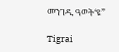መንገዲ ዓወት‘ዩ”

Tigrai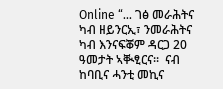Online “... ገፅ መራሕትና ካብ ዘይንርኢ፣ ንመራሕትና ካብ እንናፍቖም ዳርጋ 20 ዓመታት ኣቚፂርና፡፡  ናብ ከባቢና ሓንቲ መኪና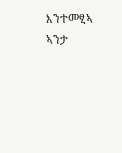እንተመፂኣ ኣንታ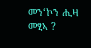መን‘ኮን ሒዛ መፂኣ ?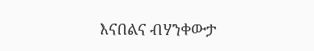እናበልና ብሃንቀውታ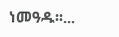ነመዓዱ፡፡...